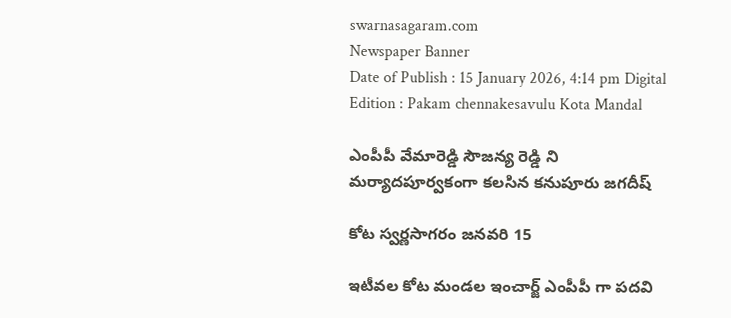swarnasagaram.com
Newspaper Banner
Date of Publish : 15 January 2026, 4:14 pm Digital Edition : Pakam chennakesavulu Kota Mandal

ఎంపీపీ వేమారెడ్డి సౌజన్య రెడ్డి ని మర్యాదపూర్వకంగా కలసిన కనుపూరు జగదీష్

కోట స్వర్ణసాగరం జనవరి 15

ఇటీవల కోట మండల ఇంచార్జ్ ఎంపీపీ గా పదవి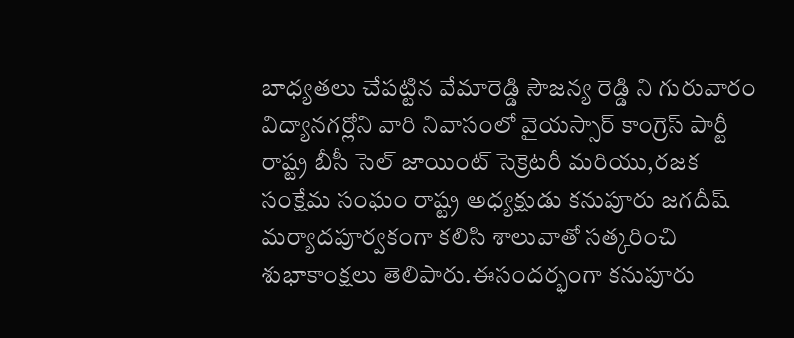బాధ్యతలు చేపట్టిన వేమారెడ్డి సౌజన్య రెడ్డి ని గురువారం విద్యానగర్లోని వారి నివాసంలో వైయస్సార్ కాంగ్రెస్ పార్టీ రాష్ట్ర బీసీ సెల్ జాయింట్ సెక్రెటరీ మరియు,రజక సంక్షేమ సంఘం రాష్ట్ర అధ్యక్షుడు కనుపూరు జగదీష్
మర్యాదపూర్వకంగా కలిసి శాలువాతో సత్కరించి శుభాకాంక్షలు తెలిపారు.ఈసందర్భంగా కనుపూరు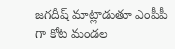జగదీష్ మాట్లాడుతూ ఎంపీపీ గా కోట మండల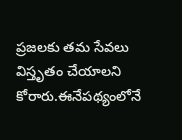ప్రజలకు తమ సేవలు విస్తృతం చేయాలని కోరారు.ఈనేపథ్యంలోనే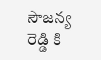సౌజన్య రెడ్డి కి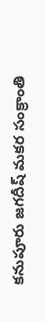కనుపూరు జగదీష్ మకర సంక్రాంతి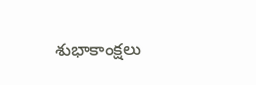శుభాకాంక్షలు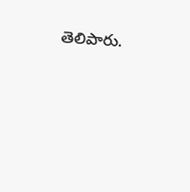తెలిపారు.